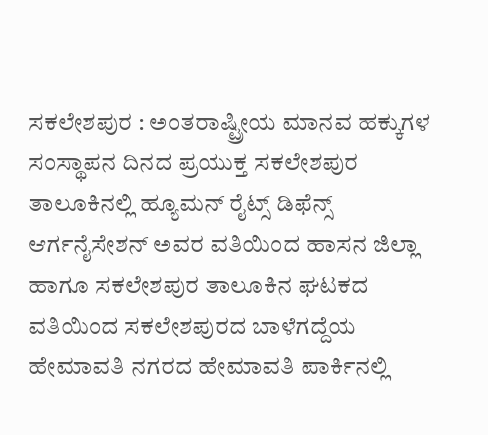ಸಕಲೇಶಪುರ : ಅಂತರಾಷ್ಟ್ರೀಯ ಮಾನವ ಹಕ್ಕುಗಳ ಸಂಸ್ಥಾಪನ ದಿನದ ಪ್ರಯುಕ್ತ ಸಕಲೇಶಪುರ ತಾಲೂಕಿನಲ್ಲಿ ಹ್ಯೂಮನ್ ರೈಟ್ಸ್ ಡಿಫೆನ್ಸ್ ಆರ್ಗನೈಸೇಶನ್ ಅವರ ವತಿಯಿಂದ ಹಾಸನ ಜಿಲ್ಲಾ ಹಾಗೂ ಸಕಲೇಶಪುರ ತಾಲೂಕಿನ ಘಟಕದ ವತಿಯಿಂದ ಸಕಲೇಶಪುರದ ಬಾಳೆಗದ್ದೆಯ ಹೇಮಾವತಿ ನಗರದ ಹೇಮಾವತಿ ಪಾರ್ಕಿನಲ್ಲಿ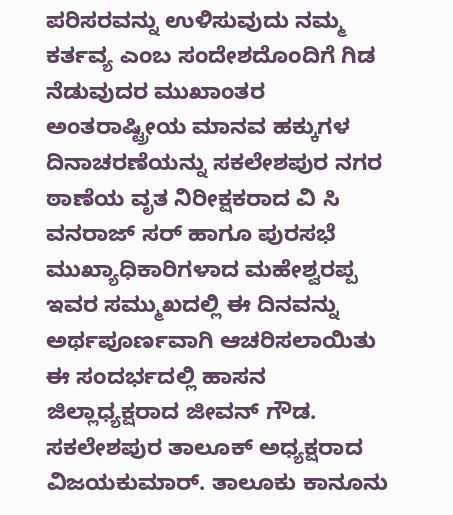ಪರಿಸರವನ್ನು ಉಳಿಸುವುದು ನಮ್ಮ ಕರ್ತವ್ಯ ಎಂಬ ಸಂದೇಶದೊಂದಿಗೆ ಗಿಡ ನೆಡುವುದರ ಮುಖಾಂತರ ಅಂತರಾಷ್ಟ್ರೀಯ ಮಾನವ ಹಕ್ಕುಗಳ ದಿನಾಚರಣೆಯನ್ನು ಸಕಲೇಶಪುರ ನಗರ ಠಾಣೆಯ ವೃತ ನಿರೀಕ್ಷಕರಾದ ವಿ ಸಿ ವನರಾಜ್ ಸರ್ ಹಾಗೂ ಪುರಸಭೆ ಮುಖ್ಯಾಧಿಕಾರಿಗಳಾದ ಮಹೇಶ್ವರಪ್ಪ ಇವರ ಸಮ್ಮುಖದಲ್ಲಿ ಈ ದಿನವನ್ನು ಅರ್ಥಪೂರ್ಣವಾಗಿ ಆಚರಿಸಲಾಯಿತು
ಈ ಸಂದರ್ಭದಲ್ಲಿ ಹಾಸನ ಜಿಲ್ಲಾಧ್ಯಕ್ಷರಾದ ಜೀವನ್ ಗೌಡ. ಸಕಲೇಶಪುರ ತಾಲೂಕ್ ಅಧ್ಯಕ್ಷರಾದ ವಿಜಯಕುಮಾರ್. ತಾಲೂಕು ಕಾನೂನು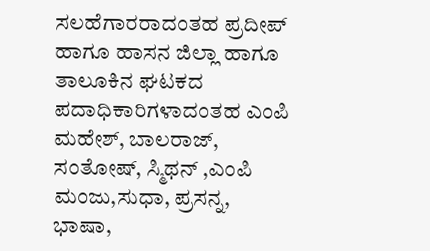ಸಲಹೆಗಾರರಾದಂತಹ ಪ್ರದೀಪ್ ಹಾಗೂ ಹಾಸನ ಜಿಲ್ಲಾ ಹಾಗೂ ತಾಲೂಕಿನ ಘಟಕದ ಪದಾಧಿಕಾರಿಗಳಾದಂತಹ ಎಂಪಿ ಮಹೇಶ್, ಬಾಲರಾಜ್, ಸಂತೋಷ್, ಸ್ಮಿಥನ್ ,ಎಂಪಿ ಮಂಜು,ಸುಧಾ, ಪ್ರಸನ್ನ, ಭಾಷಾ,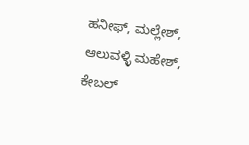ಹನೀಫ್, ಮಲ್ಲೇಶ್, ಆಲುವಳ್ಳಿ ಮಹೇಶ್, ಕೇಬಲ್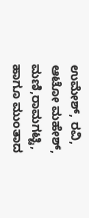ಉಮೇಶ್, ರವಿ, ಆಟೋ ಮಹೇಶ್, ಮಣಿ,ರಾಮಗಟ್ಟಿ, ಹಾಗೂ ಮುಂತಾದ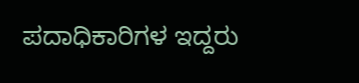ಪದಾಧಿಕಾರಿಗಳ ಇದ್ದರು